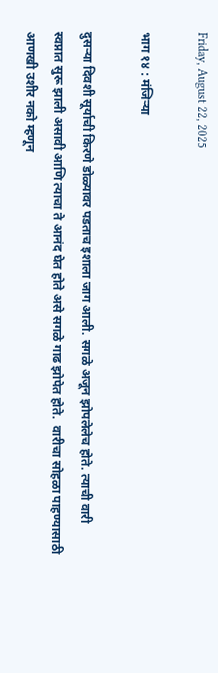Friday, August 22, 2025

भाग १४ : मंजिऱ्या

दुसऱ्या दिवशी सूर्याची किरणे डोळ्यावर पडताच इशाला जाग आली. सगळे अजून झोपलेलेच होते. त्याची वारी स्वप्नात सुरू झाली असावी आणि त्याचा ते आनंद घेत होते असे सगळे गाढ झोपेत होते.  वारीचा सोहळा पाहण्यासाठी आणखी उशीर नको म्हणून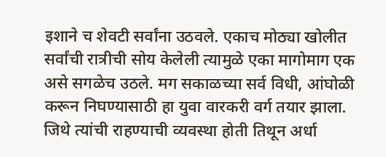इशाने च शेवटी सर्वांना उठवले. एकाच मोठ्या खोलीत सर्वांची रात्रीची सोय केलेली त्यामुळे एका मागोमाग एक असे सगळेच उठले. मग सकाळच्या सर्व विधी, आंघोळी करून निघण्यासाठी हा युवा वारकरी वर्ग तयार झाला. जिथे त्यांची राहण्याची व्यवस्था होती तिथून अर्धा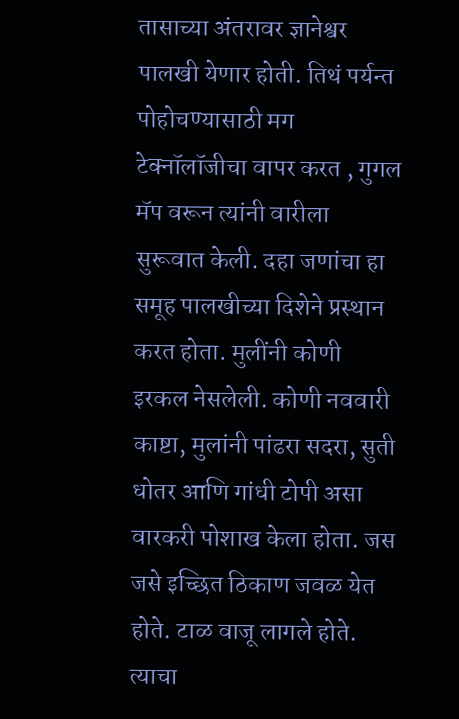तासाच्या अंतरावर ज्ञानेश्वर पालखी येणार होती. तिथं पर्यन्त पोहोचण्यासाठी मग टेक्नॉलॉजीचा वापर करत , गुगल मॅप वरून त्यांनी वारीला सुरूवात केली. दहा जणांचा हा समूह पालखीच्या दिशेने प्रस्थान करत होता. मुलींनी कोणी इरकल नेसलेली. कोणी नववारी काष्टा, मुलांनी पांढरा सदरा, सुती धोतर आणि गांधी टोपी असा वारकरी पोशाख केला होता. जस जसे इच्छित ठिकाण जवळ येत होते. टाळ वाजू लागले होते. त्याचा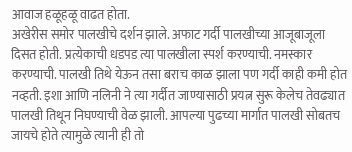आवाज हळूहळू वाढत होता.
अखेरीस समोर पालखीचे दर्शन झाले. अफाट गर्दी पालखीच्या आजूबाजूला दिसत होती. प्रत्येकाची धडपड त्या पालखीला स्पर्श करण्याची. नमस्कार करण्याची. पालखी तिथे येऊन तसा बराच काळ झाला पण गर्दी काही कमी होत नव्हती. इशा आणि नलिनी ने त्या गर्दीत जाण्यासाठी प्रयत्न सुरू केलेच तेवढ्यात पालखी तिथून निघण्याची वेळ झाली. आपल्या पुढच्या मार्गात पालखी सोबतच जायचे होते त्यामुळे त्यानी ही तो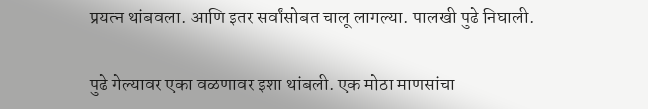प्रयत्न थांबवला. आणि इतर सर्वांसोबत चालू लागल्या. पालखी पुढे निघाली.

पुढे गेल्यावर एका वळणावर इशा थांबली. एक मोठा माणसांचा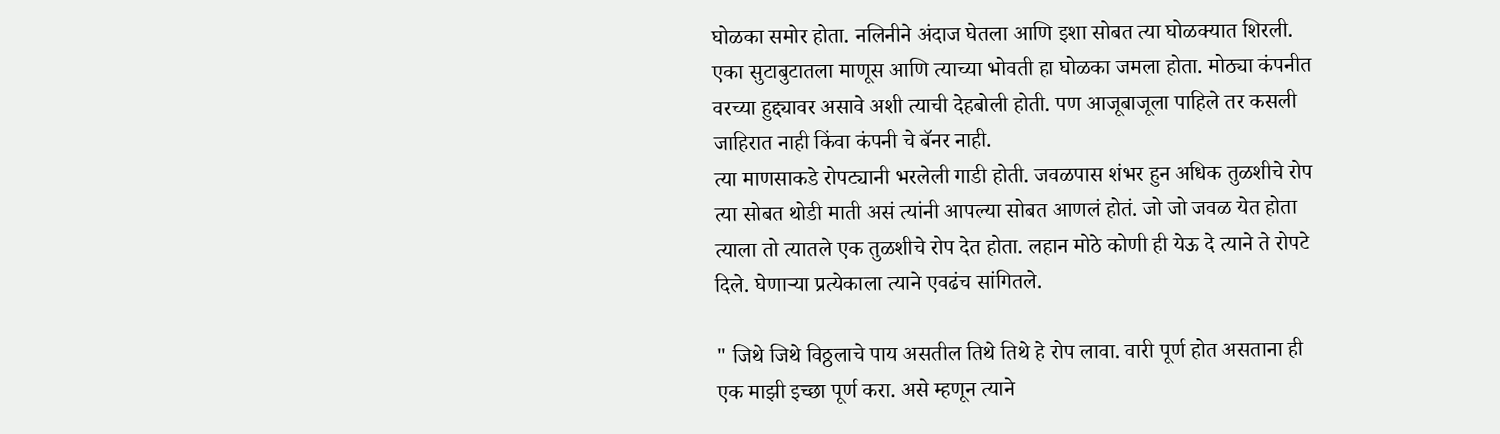घोळका समोर होता. नलिनीने अंदाज घेतला आणि इशा सोबत त्या घोळक्यात शिरली. एका सुटाबुटातला माणूस आणि त्याच्या भोवती हा घोळका जमला होता. मोठ्या कंपनीत वरच्या हुद्द्यावर असावे अशी त्याची देहबोली होती. पण आजूबाजूला पाहिले तर कसली जाहिरात नाही किंवा कंपनी चे बॅनर नाही.
त्या माणसाकडे रोपट्यानी भरलेली गाडी होती. जवळपास शंभर हुन अधिक तुळशीचे रोप त्या सोबत थोडी माती असं त्यांनी आपल्या सोबत आणलं होतं. जो जो जवळ येत होता त्याला तो त्यातले एक तुळशीचे रोप देत होता. लहान मोठे कोणी ही येऊ दे त्याने ते रोपटे दिले. घेणाऱ्या प्रत्येकाला त्याने एवढंच सांगितले.

" जिथे जिथे विठ्ठलाचे पाय असतील तिथे तिथे हे रोप लावा. वारी पूर्ण होत असताना ही एक माझी इच्छा पूर्ण करा. असे म्हणून त्याने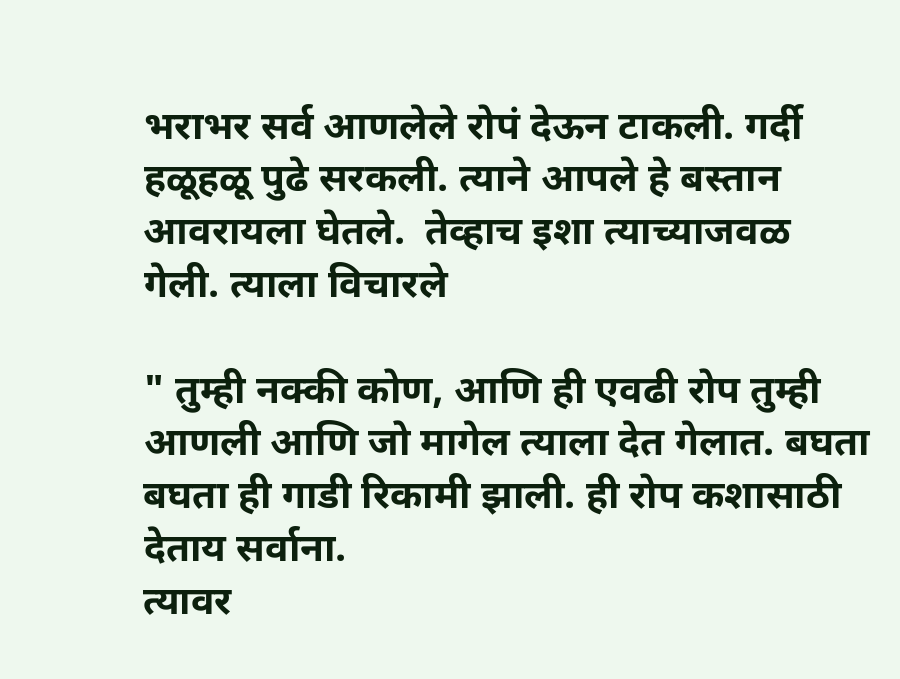भराभर सर्व आणलेले रोपं देऊन टाकली. गर्दी हळूहळू पुढे सरकली. त्याने आपले हे बस्तान आवरायला घेतले.  तेव्हाच इशा त्याच्याजवळ गेली. त्याला विचारले

" तुम्ही नक्की कोण, आणि ही एवढी रोप तुम्ही आणली आणि जो मागेल त्याला देत गेलात. बघता बघता ही गाडी रिकामी झाली. ही रोप कशासाठी देताय सर्वाना.
त्यावर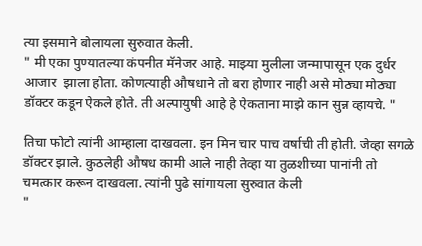त्या इसमाने बोलायला सुरुवात केली.
" मी एका पुण्यातल्या कंपनीत मॅनेजर आहे. माझ्या मुलीला जन्मापासून एक दुर्धर आजार  झाला होता. कोणत्याही औषधाने तो बरा होणार नाही असे मोठ्या मोठ्या डॉक्टर कडून ऐकले होते. ती अल्पायुषी आहे हे ऐकताना माझे कान सुन्न व्हायचे. "

तिचा फोटो त्यांनी आम्हाला दाखवला. इन मिन चार पाच वर्षाची ती होती. जेव्हा सगळे डॉक्टर झाले. कुठलेही औषध कामी आले नाही तेव्हा या तुळशीच्या पानांनी तो चमत्कार करून दाखवला. त्यांनी पुढे सांगायला सुरुवात केली
"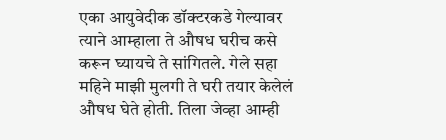एका आयुवेदीक डॉक्टरकडे गेल्यावर त्याने आम्हाला ते औषध घरीच कसे करून घ्यायचे ते सांगितले. गेले सहा महिने माझी मुलगी ते घरी तयार केलेलं औषध घेते होती. तिला जेव्हा आम्ही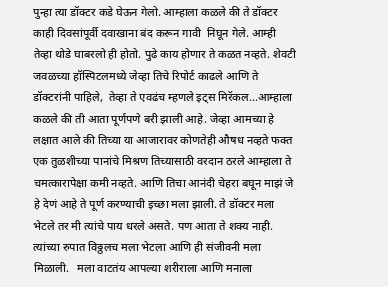पुन्हा त्या डॉक्टर कडे घेऊन गेलो. आम्हाला कळले की ते डॉक्टर काही दिवसांपूर्वी दवाखाना बंद करून गावी  निघून गेले. आम्ही तेव्हा थोडे घाबरलो ही होतो. पुढे काय होणार ते कळत नव्हते. शेवटी जवळच्या हॉस्पिटलमध्ये जेव्हा तिचे रिपोर्ट काढले आणि ते डॉक्टरांनी पाहिले,  तेव्हा ते एवढंच म्हणले इट्स मिरॅकल...आम्हाला कळले की ती आता पूर्णपणे बरी झाली आहे. जेव्हा आमच्या हे लक्षात आले की तिच्या या आजारावर कोणतेही औषध नव्हते फक्त एक तुळशीच्या पानांचे मिश्रण तिच्यासाठी वरदान ठरले आम्हाला ते चमत्कारापेक्षा कमी नव्हते. आणि तिचा आनंदी चेहरा बघून माझं जे हे देणं आहे ते पूर्ण करण्याची इच्छा मला झाली. ते डॉक्टर मला भेटले तर मी त्यांचे पाय धरले असते. पण आता ते शक्य नाही. त्यांच्या रुपात विठ्ठलच मला भेटला आणि ही संजीवनी मला मिळाली.   मला वाटतंय आपल्या शरीराला आणि मनाला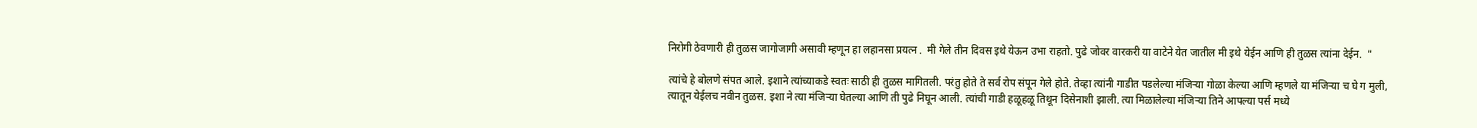निरोगी ठेवणारी ही तुळस जागोजागी असावी म्हणून हा लहानसा प्रयत्न .  मी गेले तीन दिवस इथे येऊन उभा राहतो. पुढे जोवर वारकरी या वाटेने येत जातील मी इथे येईन आणि ही तुळस त्यांना देईन.  "

त्यांचे हे बोलणे संपत आले. इशाने त्यांच्याकडे स्वतः साठी ही तुळस मागितली. परंतु होते ते सर्व रोप संपून गेले होते. तेव्हा त्यांनी गाडीत पडलेल्या मंजिऱ्या गोळा केल्या आणि म्हणले या मंजिऱ्या च घे ग मुली, त्यातून येईलच नवीन तुळस. इशा ने त्या मंजिऱ्या घेतल्या आणि ती पुढे निघून आली. त्यांची गाडी हळूहळू तिथून दिसेनाशी झाली. त्या मिळालेल्या मंजिऱ्या तिने आपल्या पर्स मध्ये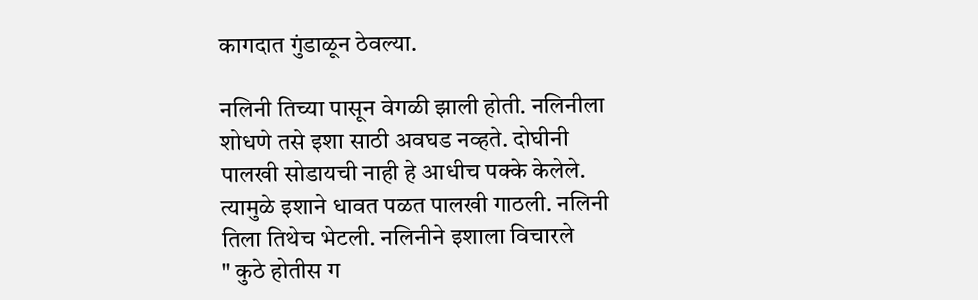कागदात गुंडाळून ठेवल्या.

नलिनी तिच्या पासून वेगळी झाली होती. नलिनीला शोधणे तसे इशा साठी अवघड नव्हते. दोघीनी पालखी सोडायची नाही हे आधीच पक्के केलेले. त्यामुळे इशाने धावत पळत पालखी गाठली. नलिनी तिला तिथेच भेटली. नलिनीने इशाला विचारले
" कुठे होतीस ग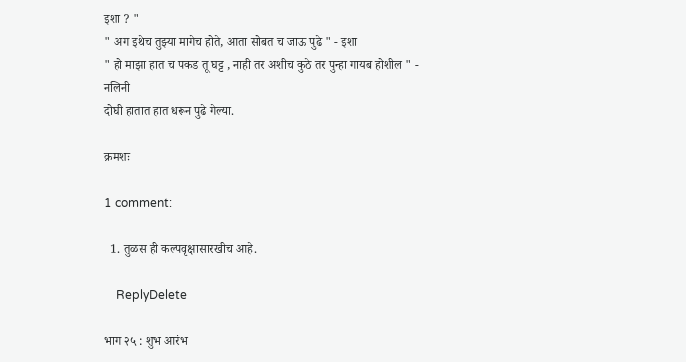इशा ? "
" अग इथेच तुझ्या मागेच होते, आता सोबत च जाऊ पुढे " - इशा
" हो माझा हात च पकड तू घट्ट , नाही तर अशीच कुठे तर पुन्हा गायब होशील " - नलिनी
दोघी हातात हात धरून पुढे गेल्या.

क्रमशः

1 comment:

  1. तुळस ही कल्पवृक्षासारखीच आहे.

    ReplyDelete

भाग २५ : शुभ आरंभ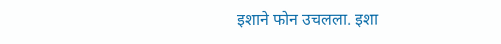इशाने फोन उचलला. इशा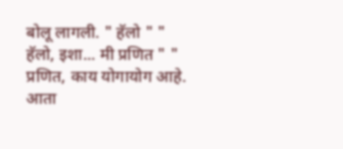बोलू लागली. " हॅलो " " हॅलो, इशा... मी प्रणित " " प्रणित, काय योगायोग आहे. आता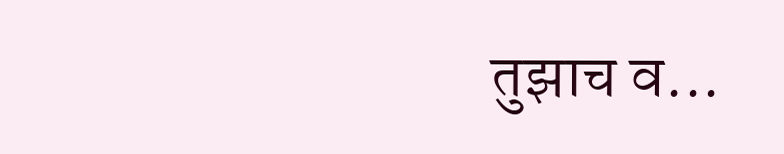तुझाच व...